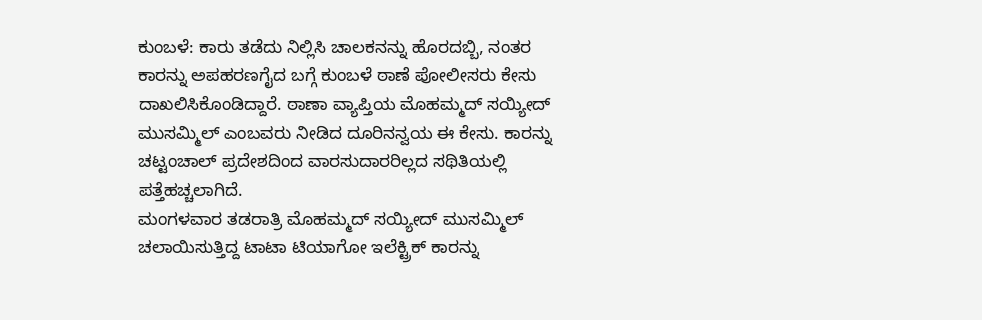ಕುಂಬಳೆ: ಕಾರು ತಡೆದು ನಿಲ್ಲಿಸಿ ಚಾಲಕನನ್ನು ಹೊರದಬ್ಬಿ, ನಂತರ ಕಾರನ್ನು ಅಪಹರಣಗೈದ ಬಗ್ಗೆ ಕುಂಬಳೆ ಠಾಣೆ ಪೋಲೀಸರು ಕೇಸು ದಾಖಲಿಸಿಕೊಂಡಿದ್ದಾರೆ. ಠಾಣಾ ವ್ಯಾಪ್ತಿಯ ಮೊಹಮ್ಮದ್ ಸಯ್ಯೀದ್ ಮುಸಮ್ಮಿಲ್ ಎಂಬವರು ನೀಡಿದ ದೂರಿನನ್ವಯ ಈ ಕೇಸು. ಕಾರನ್ನು ಚಟ್ಟಂಚಾಲ್ ಪ್ರದೇಶದಿಂದ ವಾರಸುದಾರರಿಲ್ಲದ ಸಥಿತಿಯಲ್ಲಿ ಪತ್ತೆಹಚ್ಚಲಾಗಿದೆ.
ಮಂಗಳವಾರ ತಡರಾತ್ರಿ ಮೊಹಮ್ಮದ್ ಸಯ್ಯೀದ್ ಮುಸಮ್ಮಿಲ್ ಚಲಾಯಿಸುತ್ತಿದ್ದ ಟಾಟಾ ಟಿಯಾಗೋ ಇಲೆಕ್ಟ್ರಿಕ್ ಕಾರನ್ನು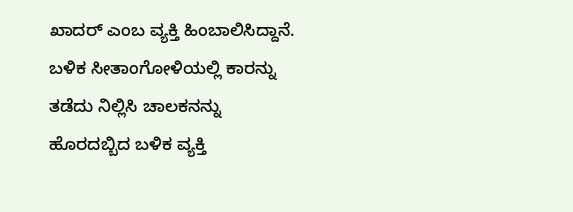ಖಾದರ್ ಎಂಬ ವ್ಯಕ್ತಿ ಹಿಂಬಾಲಿಸಿದ್ದಾನೆ. ಬಳಿಕ ಸೀತಾಂಗೋಳಿಯಲ್ಲಿ ಕಾರನ್ನು ತಡೆದು ನಿಲ್ಲಿಸಿ ಚಾಲಕನನ್ನು ಹೊರದಬ್ಬಿದ ಬಳಿಕ ವ್ಯಕ್ತಿ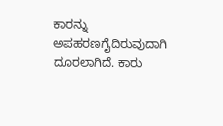ಕಾರನ್ನು ಅಪಹರಣಗೈದಿರುವುದಾಗಿ ದೂರಲಾಗಿದೆ. ಕಾರು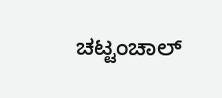ಚಟ್ಟಂಚಾಲ್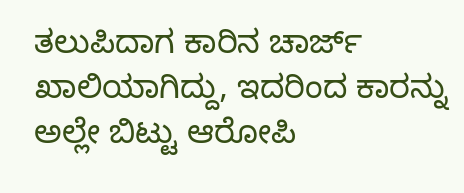ತಲುಪಿದಾಗ ಕಾರಿನ ಚಾರ್ಜ್ ಖಾಲಿಯಾಗಿದ್ದು, ಇದರಿಂದ ಕಾರನ್ನು ಅಲ್ಲೇ ಬಿಟ್ಟು ಆರೋಪಿ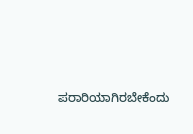ಪರಾರಿಯಾಗಿರಬೇಕೆಂದು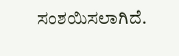ಸಂಶಯಿಸಲಾಗಿದೆ.